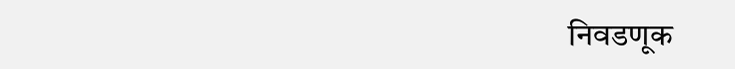निवडणूक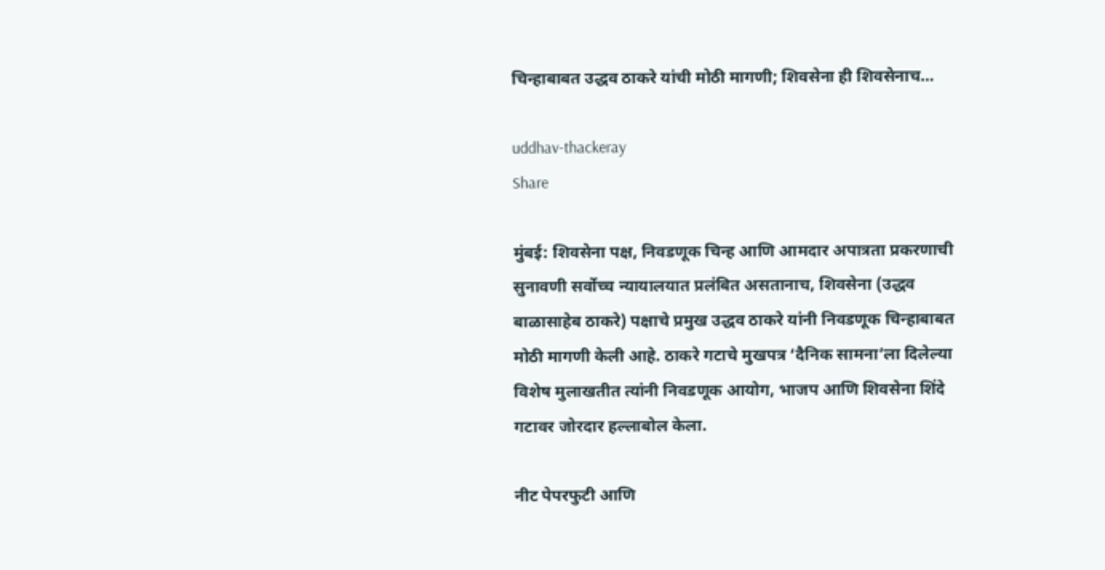चिन्हाबाबत उद्धव ठाकरे यांची मोठी मागणी; शिवसेना ही शिवसेनाच…

uddhav-thackeray
Share

मुंबई: शिवसेना पक्ष, निवडणूक चिन्ह आणि आमदार अपात्रता प्रकरणाची सुनावणी सर्वोच्च न्यायालयात प्रलंबित असतानाच, शिवसेना (उद्धव बाळासाहेब ठाकरे) पक्षाचे प्रमुख उद्धव ठाकरे यांनी निवडणूक चिन्हाबाबत मोठी मागणी केली आहे. ठाकरे गटाचे मुखपत्र ‘दैनिक सामना’ला दिलेल्या विशेष मुलाखतीत त्यांनी निवडणूक आयोग, भाजप आणि शिवसेना शिंदे गटावर जोरदार हल्लाबोल केला.

नीट पेपरफुटी आणि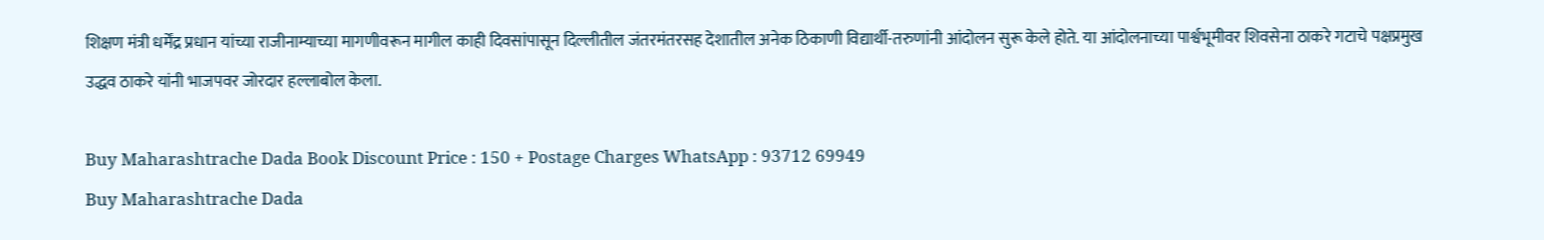शिक्षण मंत्री धर्मेंद्र प्रधान यांच्या राजीनाम्याच्या मागणीवरून मागील काही दिवसांपासून दिल्लीतील जंतरमंतरसह देशातील अनेक ठिकाणी विद्यार्थी-तरुणांनी आंदोलन सुरू केले होते. या आंदोलनाच्या पार्श्वभूमीवर शिवसेना ठाकरे गटाचे पक्षप्रमुख उद्धव ठाकरे यांनी भाजपवर जोरदार हल्लाबोल केला.

Buy Maharashtrache Dada Book Discount Price : 150 + Postage Charges WhatsApp : 93712 69949
Buy Maharashtrache Dada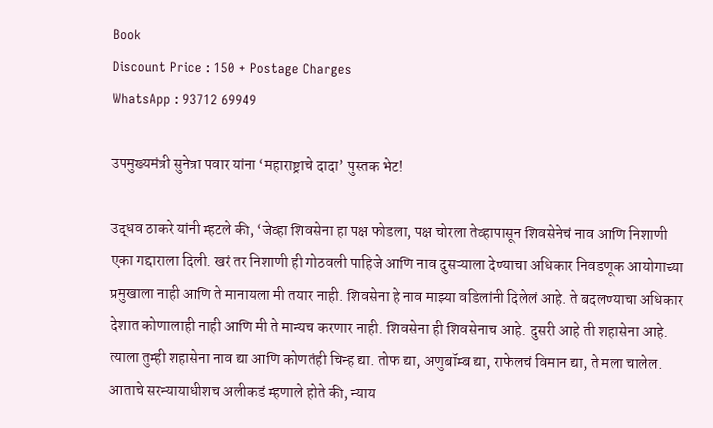Book
Discount Price : 150 + Postage Charges
WhatsApp : 93712 69949

उपमुख्यमंत्री सुनेत्रा पवार यांना ‘महाराष्ट्राचे दादा’ पुस्तक भेट!

उद्धव ठाकरे यांनी म्हटले की, ‘जेव्हा शिवसेना हा पक्ष फोडला, पक्ष चोरला तेव्हापासून शिवसेनेचं नाव आणि निशाणी एका गद्दाराला दिली. खरं तर निशाणी ही गोठवली पाहिजे आणि नाव दुसऱ्याला देण्याचा अधिकार निवडणूक आयोगाच्या प्रमुखाला नाही आणि ते मानायला मी तयार नाही. शिवसेना हे नाव माझ्या वडिलांनी दिलेलं आहे. ते बदलण्याचा अधिकार देशात कोणालाही नाही आणि मी ते मान्यच करणार नाही. शिवसेना ही शिवसेनाच आहे. दुसरी आहे ती शहासेना आहे. त्याला तुम्ही शहासेना नाव द्या आणि कोणतंही चिन्ह द्या. तोफ द्या, अणुबॉम्ब द्या, राफेलचं विमान द्या, ते मला चालेल. आताचे सरन्यायाधीशच अलीकडं म्हणाले होते की, न्याय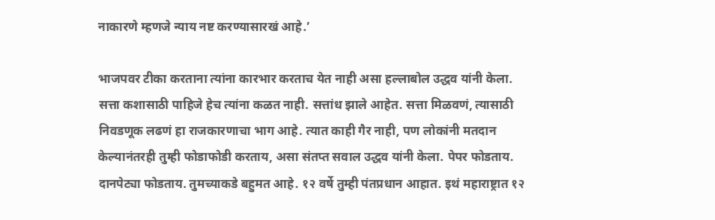नाकारणे म्हणजे न्याय नष्ट करण्यासारखं आहे.’

भाजपवर टीका करताना त्यांना कारभार करताच येत नाही असा हल्लाबोल उद्धव यांनी केला. सत्ता कशासाठी पाहिजे हेच त्यांना कळत नाही. सत्तांध झाले आहेत. सत्ता मिळवणं, त्यासाठी निवडणूक लढणं हा राजकारणाचा भाग आहे. त्यात काही गैर नाही, पण लोकांनी मतदान केल्यानंतरही तुम्ही फोडाफोडी करताय, असा संतप्त सवाल उद्धव यांनी केला. पेपर फोडताय. दानपेट्या फोडताय. तुमच्याकडे बहुमत आहे. १२ वर्षे तुम्ही पंतप्रधान आहात. इथं महाराष्ट्रात १२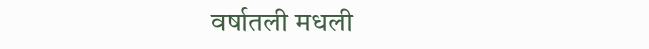वर्षातली मधली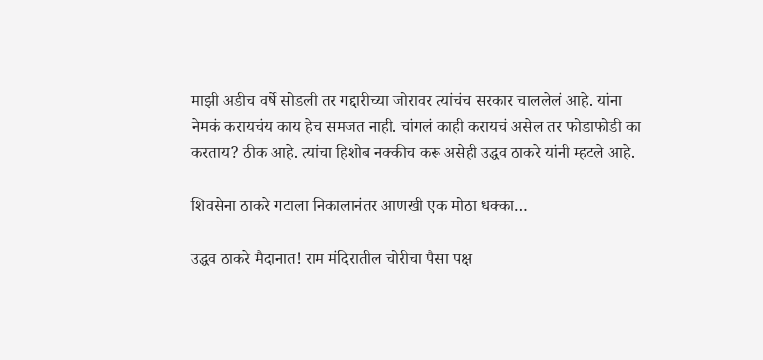माझी अडीच वर्षे सोडली तर गद्दारीच्या जोरावर त्यांचंच सरकार चाललेलं आहे. यांना नेमकं करायचंय काय हेच समजत नाही. चांगलं काही करायचं असेल तर फोडाफोडी का करताय? ठीक आहे. त्यांचा हिशोब नक्कीच करू असेही उद्धव ठाकरे यांनी म्हटले आहे.

शिवसेना ठाकरे गटाला निकालानंतर आणखी एक मोठा धक्का…

उद्धव ठाकरे मैदानात! राम मंदिरातील चोरीचा पैसा पक्ष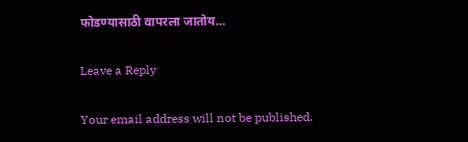फोडण्यासाठी वापरला जातोय…

Leave a Reply

Your email address will not be published.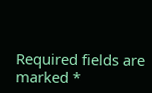Required fields are marked *